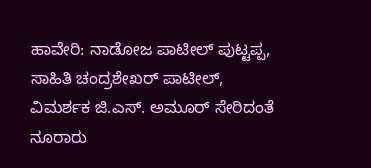ಹಾವೇರಿ: ನಾಡೋಜ ಪಾಟೀಲ್ ಪುಟ್ಟಪ್ಪ, ಸಾಹಿತಿ ಚಂದ್ರಶೇಖರ್ ಪಾಟೀಲ್, ವಿಮರ್ಶಕ ಜಿ.ಎಸ್. ಅಮೂರ್ ಸೇರಿದಂತೆ ನೂರಾರು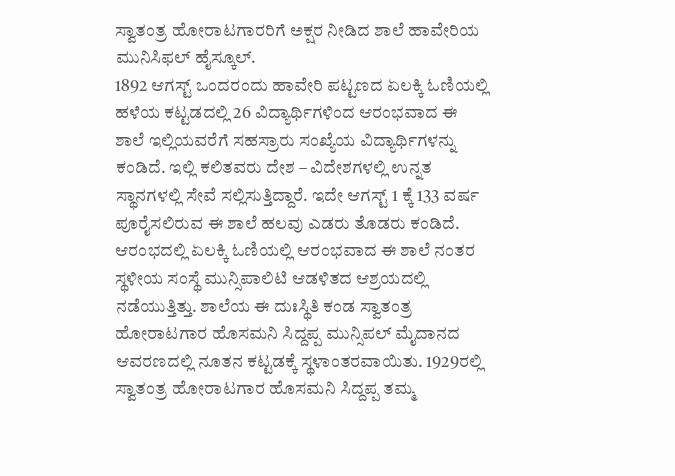ಸ್ವಾತಂತ್ರ ಹೋರಾಟಗಾರರಿಗೆ ಅಕ್ಷರ ನೀಡಿದ ಶಾಲೆ ಹಾವೇರಿಯ ಮುನಿಸಿಫಲ್ ಹೈಸ್ಕೂಲ್.
1892 ಆಗಸ್ಟ್ ಒಂದರಂದು ಹಾವೇರಿ ಪಟ್ಟಣದ ಏಲಕ್ಕಿ ಓಣಿಯಲ್ಲಿ ಹಳೆಯ ಕಟ್ಟಡದಲ್ಲಿ 26 ವಿದ್ಯಾರ್ಥಿಗಳಿಂದ ಆರಂಭವಾದ ಈ ಶಾಲೆ ಇಲ್ಲಿಯವರೆಗೆ ಸಹಸ್ರಾರು ಸಂಖ್ಯೆಯ ವಿದ್ಯಾರ್ಥಿಗಳನ್ನು ಕಂಡಿದೆ. ಇಲ್ಲಿ ಕಲಿತವರು ದೇಶ – ವಿದೇಶಗಳಲ್ಲಿ ಉನ್ನತ ಸ್ಥಾನಗಳಲ್ಲಿ ಸೇವೆ ಸಲ್ಲಿಸುತ್ತಿದ್ದಾರೆ. ಇದೇ ಆಗಸ್ಟ್ 1 ಕ್ಕೆ 133 ವರ್ಷ ಪೂರೈಸಲಿರುವ ಈ ಶಾಲೆ ಹಲವು ಎಡರು ತೊಡರು ಕಂಡಿದೆ.
ಆರಂಭದಲ್ಲಿ ಏಲಕ್ಕಿ ಓಣಿಯಲ್ಲಿ ಆರಂಭವಾದ ಈ ಶಾಲೆ ನಂತರ ಸ್ಥಳೀಯ ಸಂಸ್ಥೆ ಮುನ್ಸಿಪಾಲಿಟಿ ಆಡಳಿತದ ಆಶ್ರಯದಲ್ಲಿ ನಡೆಯುತ್ತಿತ್ತು. ಶಾಲೆಯ ಈ ದುಃಸ್ಥಿತಿ ಕಂಡ ಸ್ವಾತಂತ್ರ ಹೋರಾಟಗಾರ ಹೊಸಮನಿ ಸಿದ್ದಪ್ಪ ಮುನ್ಸಿಪಲ್ ಮೈದಾನದ ಆವರಣದಲ್ಲಿ ನೂತನ ಕಟ್ಟಡಕ್ಕೆ ಸ್ಥಳಾಂತರವಾಯಿತು. 1929ರಲ್ಲಿ ಸ್ವಾತಂತ್ರ ಹೋರಾಟಗಾರ ಹೊಸಮನಿ ಸಿದ್ದಪ್ಪ ತಮ್ಮ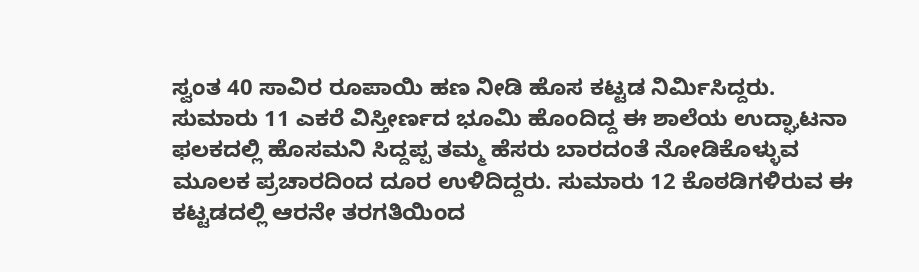ಸ್ವಂತ 40 ಸಾವಿರ ರೂಪಾಯಿ ಹಣ ನೀಡಿ ಹೊಸ ಕಟ್ಟಡ ನಿರ್ಮಿಸಿದ್ದರು.
ಸುಮಾರು 11 ಎಕರೆ ವಿಸ್ತೀರ್ಣದ ಭೂಮಿ ಹೊಂದಿದ್ದ ಈ ಶಾಲೆಯ ಉದ್ಘಾಟನಾ ಫಲಕದಲ್ಲಿ ಹೊಸಮನಿ ಸಿದ್ದಪ್ಪ ತಮ್ಮ ಹೆಸರು ಬಾರದಂತೆ ನೋಡಿಕೊಳ್ಳುವ ಮೂಲಕ ಪ್ರಚಾರದಿಂದ ದೂರ ಉಳಿದಿದ್ದರು. ಸುಮಾರು 12 ಕೊಠಡಿಗಳಿರುವ ಈ ಕಟ್ಟಡದಲ್ಲಿ ಆರನೇ ತರಗತಿಯಿಂದ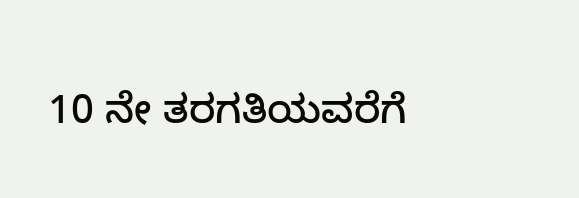10 ನೇ ತರಗತಿಯವರೆಗೆ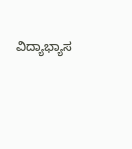ವಿದ್ಯಾಭ್ಯಾಸ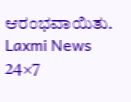ಆರಂಭವಾಯಿತು.
Laxmi News 24×7